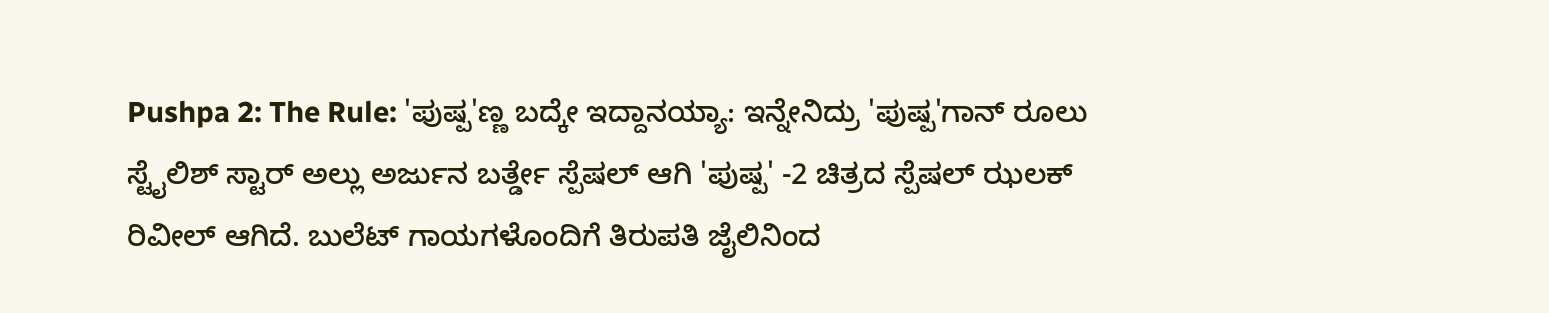Pushpa 2: The Rule: 'ಪುಷ್ಪ'ಣ್ಣ ಬದ್ಕೇ ಇದ್ದಾನಯ್ಯಾ: ಇನ್ನೇನಿದ್ರು 'ಪುಷ್ಪ'ಗಾನ್ ರೂಲು
ಸ್ಟೈಲಿಶ್ ಸ್ಟಾರ್ ಅಲ್ಲು ಅರ್ಜುನ ಬರ್ತ್ಡೇ ಸ್ಪೆಷಲ್ ಆಗಿ 'ಪುಷ್ಪ' -2 ಚಿತ್ರದ ಸ್ಪೆಷಲ್ ಝಲಕ್ ರಿವೀಲ್ ಆಗಿದೆ. ಬುಲೆಟ್ ಗಾಯಗಳೊಂದಿಗೆ ತಿರುಪತಿ ಜೈಲಿನಿಂದ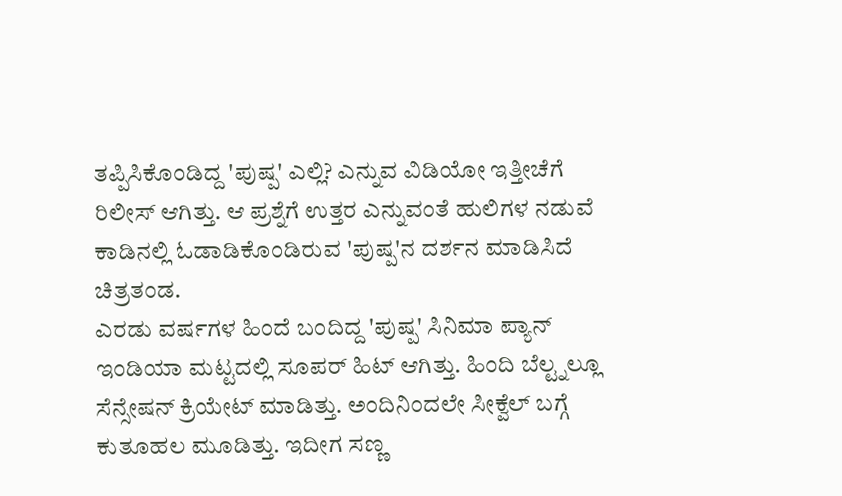ತಪ್ಪಿಸಿಕೊಂಡಿದ್ದ 'ಪುಷ್ಪ' ಎಲ್ಲಿ? ಎನ್ನುವ ವಿಡಿಯೋ ಇತ್ತೀಚೆಗೆ ರಿಲೀಸ್ ಆಗಿತ್ತು. ಆ ಪ್ರಶ್ನೆಗೆ ಉತ್ತರ ಎನ್ನುವಂತೆ ಹುಲಿಗಳ ನಡುವೆ ಕಾಡಿನಲ್ಲಿ ಓಡಾಡಿಕೊಂಡಿರುವ 'ಪುಷ್ಪ'ನ ದರ್ಶನ ಮಾಡಿಸಿದೆ ಚಿತ್ರತಂಡ.
ಎರಡು ವರ್ಷಗಳ ಹಿಂದೆ ಬಂದಿದ್ದ 'ಪುಷ್ಪ' ಸಿನಿಮಾ ಪ್ಯಾನ್ ಇಂಡಿಯಾ ಮಟ್ಟದಲ್ಲಿ ಸೂಪರ್ ಹಿಟ್ ಆಗಿತ್ತು. ಹಿಂದಿ ಬೆಲ್ಟ್ನಲ್ಲೂ ಸೆನ್ಸೇಷನ್ ಕ್ರಿಯೇಟ್ ಮಾಡಿತ್ತು. ಅಂದಿನಿಂದಲೇ ಸೀಕ್ವೆಲ್ ಬಗ್ಗೆ ಕುತೂಹಲ ಮೂಡಿತ್ತು. ಇದೀಗ ಸಣ್ಣ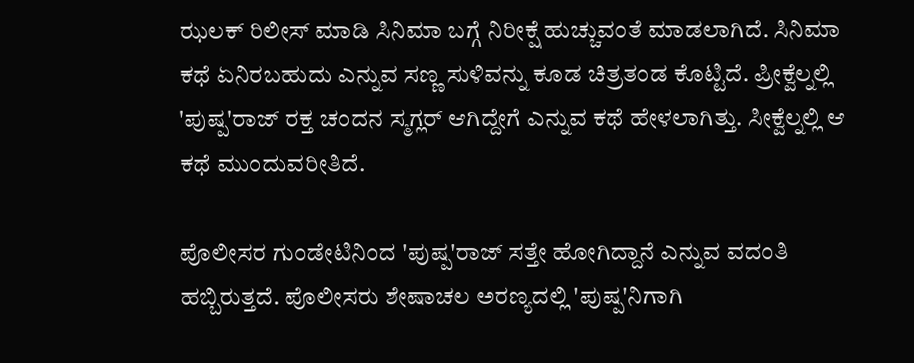ಝಲಕ್ ರಿಲೀಸ್ ಮಾಡಿ ಸಿನಿಮಾ ಬಗ್ಗೆ ನಿರೀಕ್ಷೆ ಹುಚ್ಚುವಂತೆ ಮಾಡಲಾಗಿದೆ. ಸಿನಿಮಾ ಕಥೆ ಏನಿರಬಹುದು ಎನ್ನುವ ಸಣ್ಣ ಸುಳಿವನ್ನು ಕೂಡ ಚಿತ್ರತಂಡ ಕೊಟ್ಟಿದೆ. ಪ್ರೀಕ್ವೆಲ್ನಲ್ಲಿ 'ಪುಷ್ಪ'ರಾಜ್ ರಕ್ತ ಚಂದನ ಸ್ಮಗ್ಲರ್ ಆಗಿದ್ದೇಗೆ ಎನ್ನುವ ಕಥೆ ಹೇಳಲಾಗಿತ್ತು. ಸೀಕ್ವೆಲ್ನಲ್ಲಿ ಆ ಕಥೆ ಮುಂದುವರೀತಿದೆ.

ಪೊಲೀಸರ ಗುಂಡೇಟಿನಿಂದ 'ಪುಷ್ಪ'ರಾಜ್ ಸತ್ತೇ ಹೋಗಿದ್ದಾನೆ ಎನ್ನುವ ವದಂತಿ ಹಬ್ಬಿರುತ್ತದೆ. ಪೊಲೀಸರು ಶೇಷಾಚಲ ಅರಣ್ಯದಲ್ಲಿ 'ಪುಷ್ಪ'ನಿಗಾಗಿ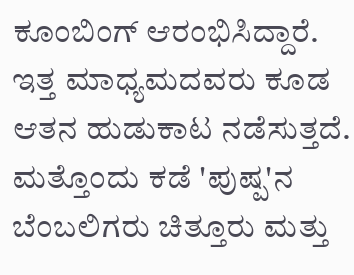ಕೂಂಬಿಂಗ್ ಆರಂಭಿಸಿದ್ದಾರೆ. ಇತ್ತ ಮಾಧ್ಯಮದವರು ಕೂಡ ಆತನ ಹುಡುಕಾಟ ನಡೆಸುತ್ತದೆ. ಮತ್ತೊಂದು ಕಡೆ 'ಪುಷ್ಪ'ನ ಬೆಂಬಲಿಗರು ಚಿತ್ತೂರು ಮತ್ತು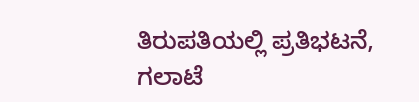ತಿರುಪತಿಯಲ್ಲಿ ಪ್ರತಿಭಟನೆ, ಗಲಾಟೆ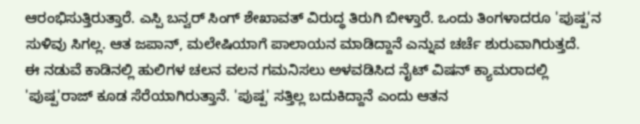ಆರಂಭಿಸುತ್ತಿರುತ್ತಾರೆ. ಎಸ್ಪಿ ಬನ್ವರ್ ಸಿಂಗ್ ಶೇಖಾವತ್ ವಿರುದ್ಧ ತಿರುಗಿ ಬೀಳ್ತಾರೆ. ಒಂದು ತಿಂಗಳಾದರೂ 'ಪುಷ್ಪ'ನ ಸುಳಿವು ಸಿಗಲ್ಲ. ಆತ ಜಪಾನ್, ಮಲೇಷಿಯಾಗೆ ಪಾಲಾಯನ ಮಾಡಿದ್ದಾನೆ ಎನ್ನುವ ಚರ್ಚೆ ಶುರುವಾಗಿರುತ್ತದೆ.
ಈ ನಡುವೆ ಕಾಡಿನಲ್ಲಿ ಹುಲಿಗಳ ಚಲನ ವಲನ ಗಮನಿಸಲು ಅಳವಡಿಸಿದ ನೈಟ್ ವಿಷನ್ ಕ್ಯಾಮರಾದಲ್ಲಿ 'ಪುಷ್ಪ'ರಾಜ್ ಕೂಡ ಸೆರೆಯಾಗಿರುತ್ತಾನೆ. 'ಪುಷ್ಪ' ಸತ್ತಿಲ್ಲ ಬದುಕಿದ್ದಾನೆ ಎಂದು ಆತನ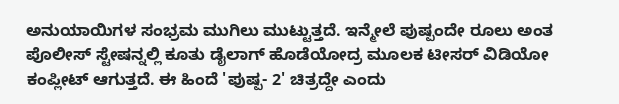ಅನುಯಾಯಿಗಳ ಸಂಭ್ರಮ ಮುಗಿಲು ಮುಟ್ಟುತ್ತದೆ. ಇನ್ಮೇಲೆ ಪುಷ್ಪಂದೇ ರೂಲು ಅಂತ ಪೊಲೀಸ್ ಸ್ಟೇಷನ್ನಲ್ಲಿ ಕೂತು ಡೈಲಾಗ್ ಹೊಡೆಯೋದ್ರ ಮೂಲಕ ಟೀಸರ್ ವಿಡಿಯೋ ಕಂಪ್ಲೀಟ್ ಆಗುತ್ತದೆ. ಈ ಹಿಂದೆ 'ಪುಷ್ಪ- 2' ಚಿತ್ರದ್ದೇ ಎಂದು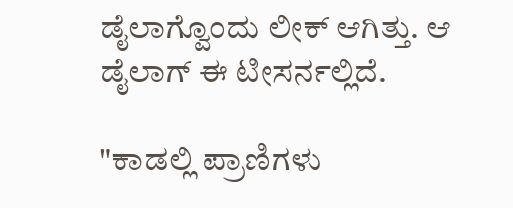ಡೈಲಾಗ್ವೊಂದು ಲೀಕ್ ಆಗಿತ್ತು. ಆ ಡೈಲಾಗ್ ಈ ಟೀಸರ್ನಲ್ಲಿದೆ.

"ಕಾಡಲ್ಲಿ ಪ್ರಾಣಿಗಳು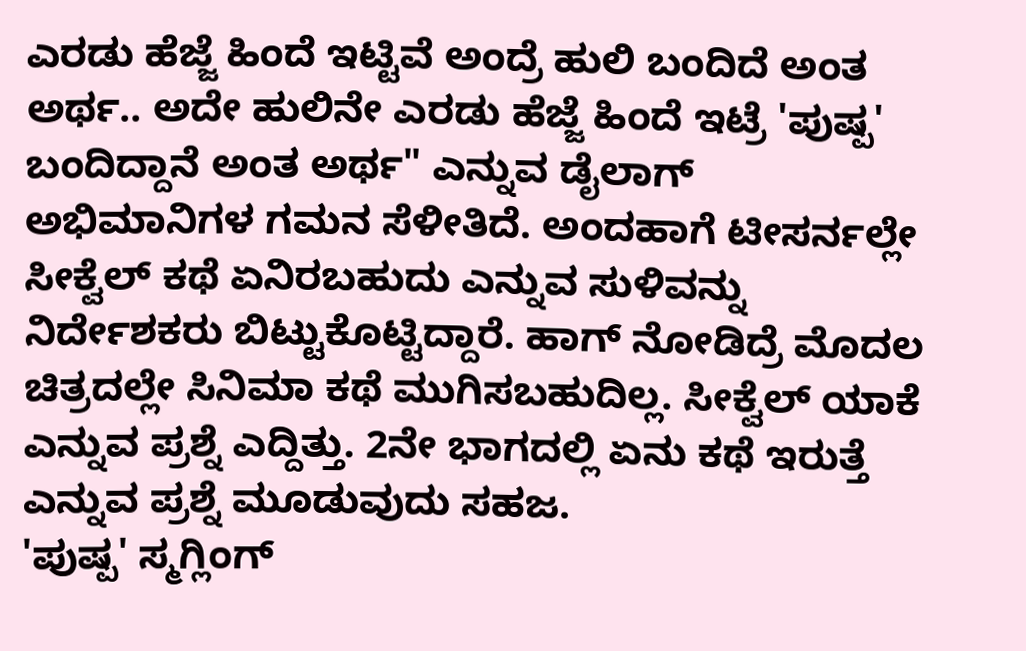ಎರಡು ಹೆಜ್ಜೆ ಹಿಂದೆ ಇಟ್ಟಿವೆ ಅಂದ್ರೆ ಹುಲಿ ಬಂದಿದೆ ಅಂತ ಅರ್ಥ.. ಅದೇ ಹುಲಿನೇ ಎರಡು ಹೆಜ್ಜೆ ಹಿಂದೆ ಇಟ್ರೆ 'ಪುಷ್ಪ' ಬಂದಿದ್ದಾನೆ ಅಂತ ಅರ್ಥ" ಎನ್ನುವ ಡೈಲಾಗ್ ಅಭಿಮಾನಿಗಳ ಗಮನ ಸೆಳೀತಿದೆ. ಅಂದಹಾಗೆ ಟೀಸರ್ನಲ್ಲೇ ಸೀಕ್ವೆಲ್ ಕಥೆ ಏನಿರಬಹುದು ಎನ್ನುವ ಸುಳಿವನ್ನು ನಿರ್ದೇಶಕರು ಬಿಟ್ಟುಕೊಟ್ಟಿದ್ದಾರೆ. ಹಾಗ್ ನೋಡಿದ್ರೆ ಮೊದಲ ಚಿತ್ರದಲ್ಲೇ ಸಿನಿಮಾ ಕಥೆ ಮುಗಿಸಬಹುದಿಲ್ಲ. ಸೀಕ್ವೆಲ್ ಯಾಕೆ ಎನ್ನುವ ಪ್ರಶ್ನೆ ಎದ್ದಿತ್ತು. 2ನೇ ಭಾಗದಲ್ಲಿ ಏನು ಕಥೆ ಇರುತ್ತೆ ಎನ್ನುವ ಪ್ರಶ್ನೆ ಮೂಡುವುದು ಸಹಜ.
'ಪುಷ್ಪ' ಸ್ಮಗ್ಲಿಂಗ್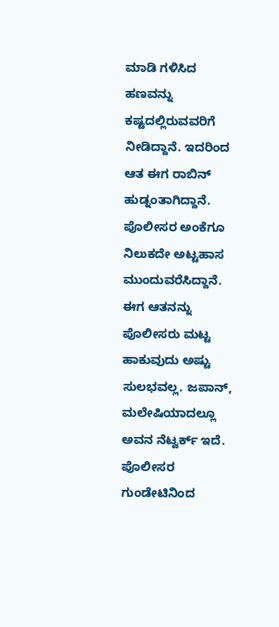ಮಾಡಿ ಗಳಿಸಿದ ಹಣವನ್ನು ಕಷ್ಟದಲ್ಲಿರುವವರಿಗೆ ನೀಡಿದ್ದಾನೆ. ಇದರಿಂದ ಆತ ಈಗ ರಾಬಿನ್ ಹುಡ್ನಂತಾಗಿದ್ದಾನೆ. ಪೊಲೀಸರ ಅಂಕೆಗೂ ನಿಲುಕದೇ ಅಟ್ಟಹಾಸ ಮುಂದುವರೆಸಿದ್ದಾನೆ. ಈಗ ಆತನನ್ನು ಪೊಲೀಸರು ಮಟ್ಟ ಹಾಕುವುದು ಅಷ್ಟು ಸುಲಭವಲ್ಲ. ಜಪಾನ್, ಮಲೇಷಿಯಾದಲ್ಲೂ ಅವನ ನೆಟ್ವರ್ಕ್ ಇದೆ. ಪೊಲೀಸರ ಗುಂಡೇಟಿನಿಂದ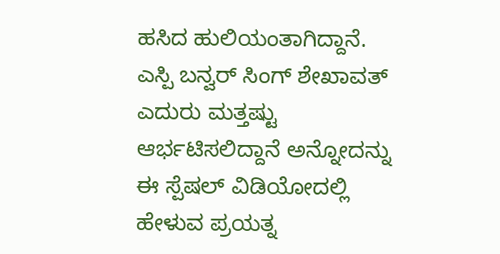ಹಸಿದ ಹುಲಿಯಂತಾಗಿದ್ದಾನೆ. ಎಸ್ಪಿ ಬನ್ವರ್ ಸಿಂಗ್ ಶೇಖಾವತ್ ಎದುರು ಮತ್ತಷ್ಟು ಆರ್ಭಟಿಸಲಿದ್ದಾನೆ ಅನ್ನೋದನ್ನು ಈ ಸ್ಪೆಷಲ್ ವಿಡಿಯೋದಲ್ಲಿ ಹೇಳುವ ಪ್ರಯತ್ನ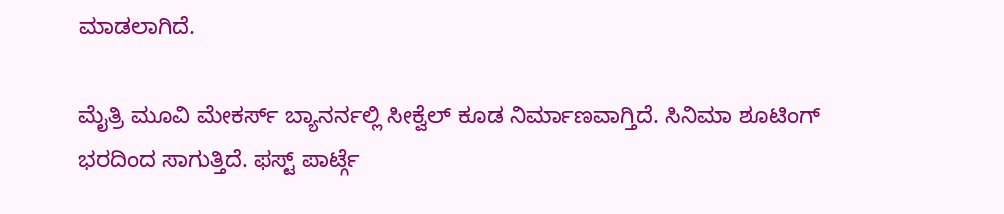ಮಾಡಲಾಗಿದೆ.

ಮೈತ್ರಿ ಮೂವಿ ಮೇಕರ್ಸ್ ಬ್ಯಾನರ್ನಲ್ಲಿ ಸೀಕ್ವೆಲ್ ಕೂಡ ನಿರ್ಮಾಣವಾಗ್ತಿದೆ. ಸಿನಿಮಾ ಶೂಟಿಂಗ್ ಭರದಿಂದ ಸಾಗುತ್ತಿದೆ. ಫಸ್ಟ್ ಪಾರ್ಟ್ಗೆ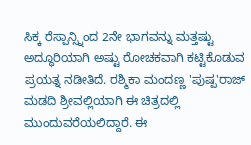ಸಿಕ್ಕ ರೆಸ್ಪಾನ್ಸ್ನಿಂದ 2ನೇ ಭಾಗವನ್ನು ಮತ್ತಷ್ಟು ಅದ್ಧೂರಿಯಾಗಿ ಅಷ್ಟು ರೋಚಕವಾಗಿ ಕಟ್ಟಿಕೊಡುವ ಪ್ರಯತ್ನ ನಡೀತಿದೆ. ರಶ್ಮಿಕಾ ಮಂದಣ್ಣ 'ಪುಷ್ಪ'ರಾಜ್ ಮಡದಿ ಶ್ರೀವಲ್ಲಿಯಾಗಿ ಈ ಚಿತ್ರದಲ್ಲಿ ಮುಂದುವರೆಯಲಿದ್ದಾರೆ. ಈ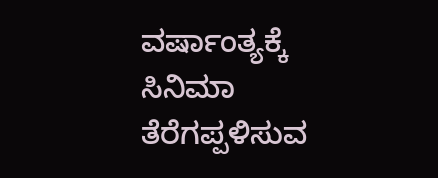ವರ್ಷಾಂತ್ಯಕ್ಕೆ ಸಿನಿಮಾ ತೆರೆಗಪ್ಪಳಿಸುವ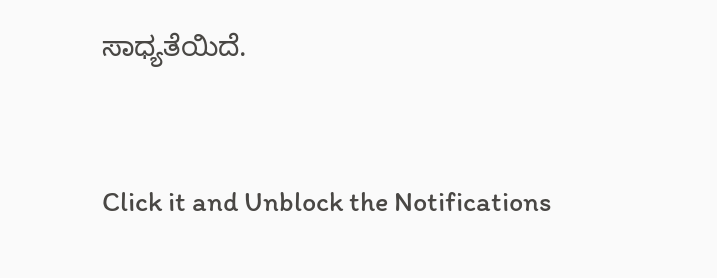ಸಾಧ್ಯತೆಯಿದೆ.


Click it and Unblock the Notifications